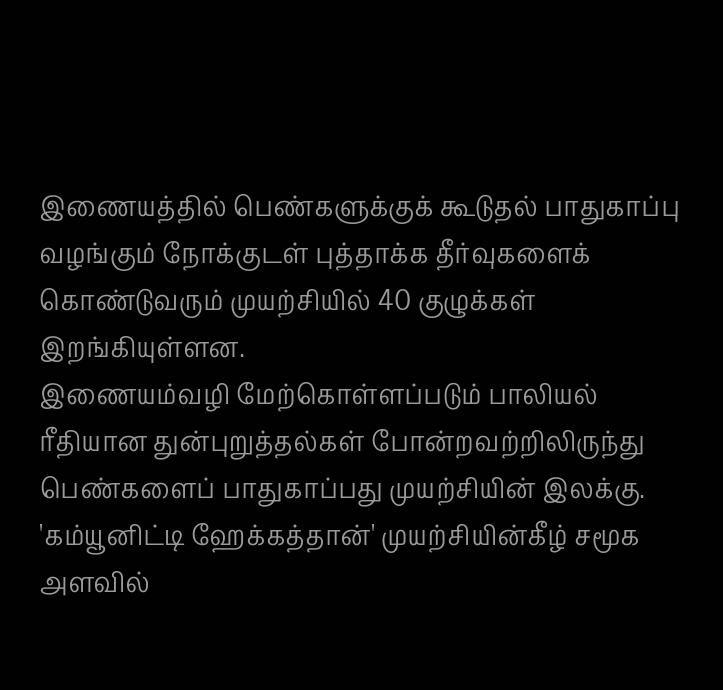இணையத்தில் பெண்களுக்குக் கூடுதல் பாதுகாப்பு வழங்கும் நோக்குடள் புத்தாக்க தீர்வுகளைக் கொண்டுவரும் முயற்சியில் 40 குழுக்கள் இறங்கியுள்ளன.
இணையம்வழி மேற்கொள்ளப்படும் பாலியல் ரீதியான துன்புறுத்தல்கள் போன்றவற்றிலிருந்து பெண்களைப் பாதுகாப்பது முயற்சியின் இலக்கு.
'கம்யூனிட்டி ஹேக்கத்தான்' முயற்சியின்கீழ் சமூக அளவில்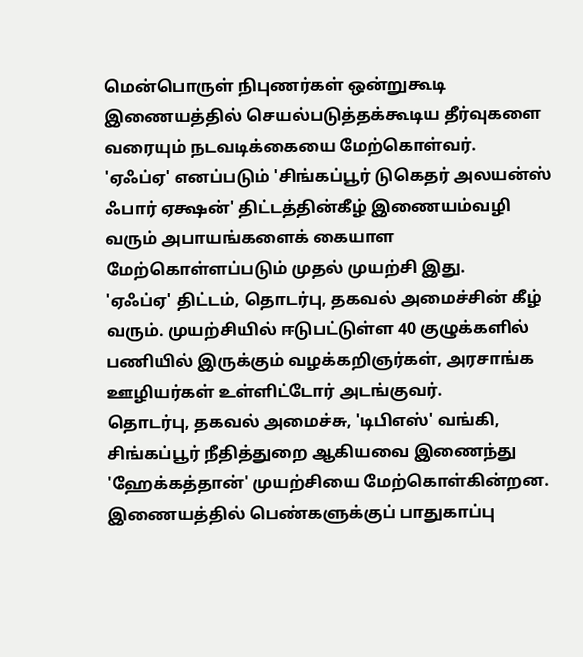மென்பொருள் நிபுணர்கள் ஒன்றுகூடி இணையத்தில் செயல்படுத்தக்கூடிய தீர்வுகளை வரையும் நடவடிக்கையை மேற்கொள்வர்.
'ஏஃப்ஏ' எனப்படும் 'சிங்கப்பூர் டுகெதர் அலயன்ஸ் ஃபார் ஏக்ஷன்' திட்டத்தின்கீழ் இணையம்வழி வரும் அபாயங்களைக் கையாள மேற்கொள்ளப்படும் முதல் முயற்சி இது.
'ஏஃப்ஏ' திட்டம், தொடர்பு, தகவல் அமைச்சின் கீழ் வரும். முயற்சியில் ஈடுபட்டுள்ள 40 குழுக்களில் பணியில் இருக்கும் வழக்கறிஞர்கள், அரசாங்க ஊழியர்கள் உள்ளிட்டோர் அடங்குவர்.
தொடர்பு, தகவல் அமைச்சு, 'டிபிஎஸ்' வங்கி, சிங்கப்பூர் நீதித்துறை ஆகியவை இணைந்து 'ஹேக்கத்தான்' முயற்சியை மேற்கொள்கின்றன.
இணையத்தில் பெண்களுக்குப் பாதுகாப்பு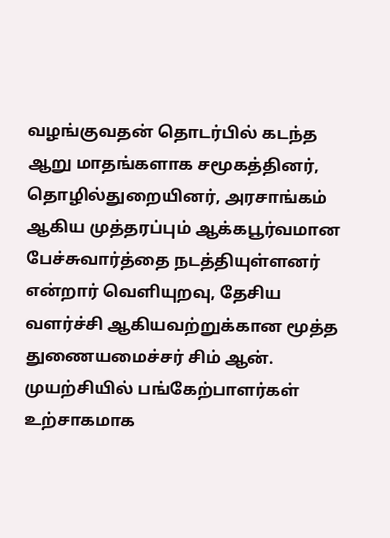வழங்குவதன் தொடர்பில் கடந்த ஆறு மாதங்களாக சமூகத்தினர், தொழில்துறையினர், அரசாங்கம் ஆகிய முத்தரப்பும் ஆக்கபூர்வமான பேச்சுவார்த்தை நடத்தியுள்ளனர் என்றார் வெளியுறவு, தேசிய வளர்ச்சி ஆகியவற்றுக்கான மூத்த துணையமைச்சர் சிம் ஆன். முயற்சியில் பங்கேற்பாளர்கள் உற்சாகமாக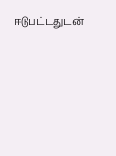ஈடுபட்டதுடன்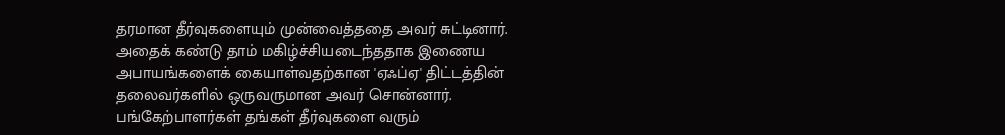தரமான தீர்வுகளையும் முன்வைத்ததை அவர் சுட்டினார்.
அதைக் கண்டு தாம் மகிழ்ச்சியடைந்ததாக இணைய அபாயங்களைக் கையாள்வதற்கான 'ஏஃப்ஏ' திட்டத்தின் தலைவர்களில் ஒருவருமான அவர் சொன்னார்.
பங்கேற்பாளர்கள் தங்கள் தீர்வுகளை வரும்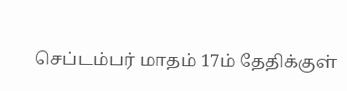செப்டம்பர் மாதம் 17ம் தேதிக்குள்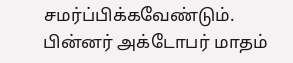சமர்ப்பிக்கவேண்டும். பின்னர் அக்டோபர் மாதம்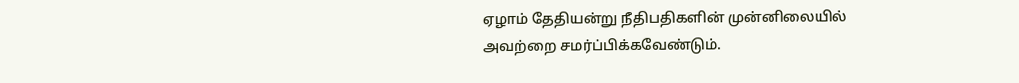ஏழாம் தேதியன்று நீதிபதிகளின் முன்னிலையில் அவற்றை சமர்ப்பிக்கவேண்டும்.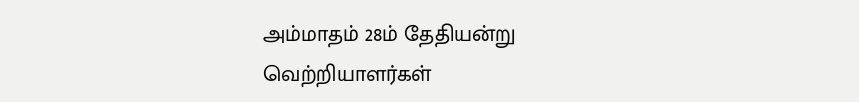அம்மாதம் 28ம் தேதியன்று வெற்றியாளர்கள்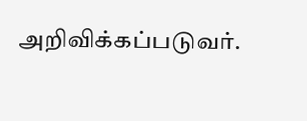அறிவிக்கப்படுவர்.